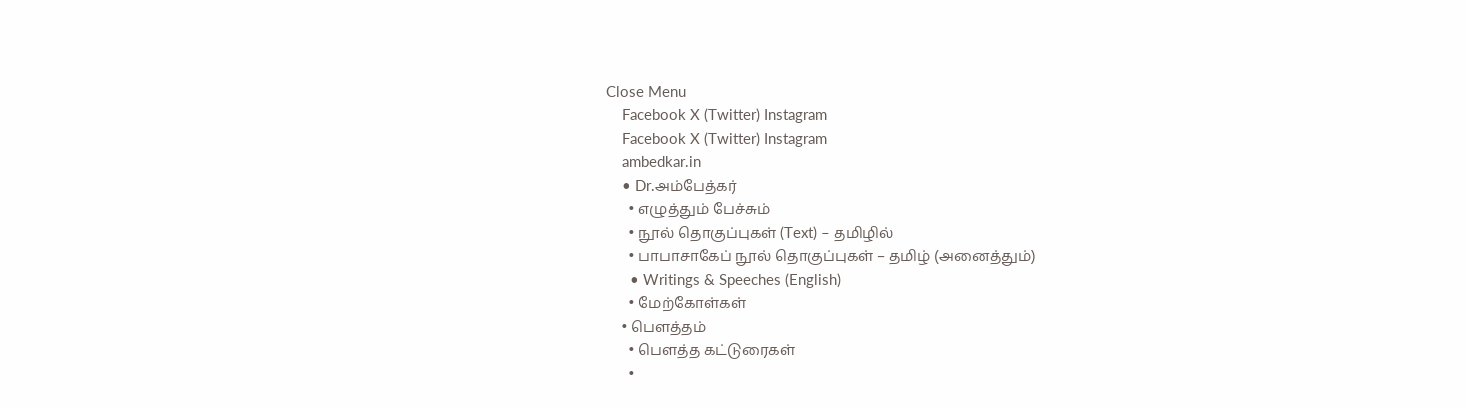Close Menu
    Facebook X (Twitter) Instagram
    Facebook X (Twitter) Instagram
    ambedkar.in
    • Dr.அம்பேத்கர்
      • எழுத்தும் பேச்சும்
      • நூல் தொகுப்புகள் (Text) – தமிழில்
      • பாபாசாகேப் நூல் தொகுப்புகள் – தமிழ் (அனைத்தும்)
      • Writings & Speeches (English)
      • மேற்கோள்கள்
    • பௌத்தம்
      • பௌத்த கட்டுரைகள்
      •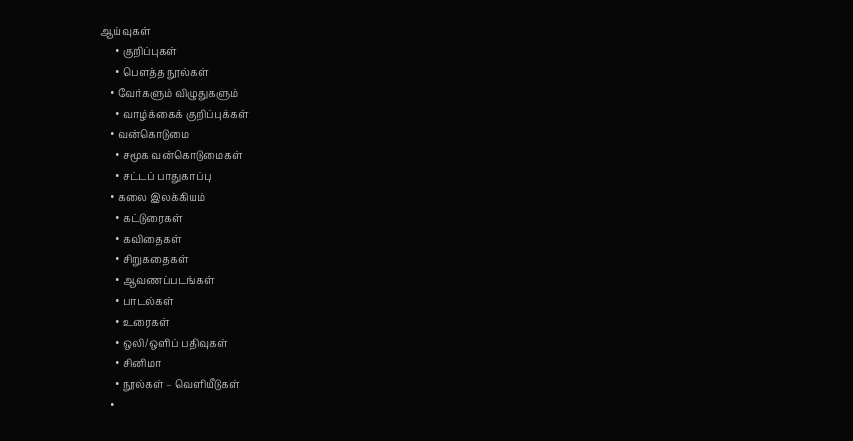ஆய்வுகள்
      • குறிப்புகள்
      • பௌத்த நூல்கள்
    • வேர்களும் விழுதுகளும்
      • வாழ்க்கைக் குறிப்புக்கள்
    • வன்கொடுமை
      • சமூக வன்கொடுமைகள்
      • சட்டப் பாதுகாப்பு
    • கலை இலக்கியம்
      • கட்டுரைகள்
      • கவிதைகள்
      • சிறுகதைகள்
      • ஆவணப்படங்கள்
      • பாடல்கள்
      • உரைகள்
      • ஒலி/ஒளிப் பதிவுகள்
      • சினிமா
      • நூல்கள் – வெளியீடுகள்
    •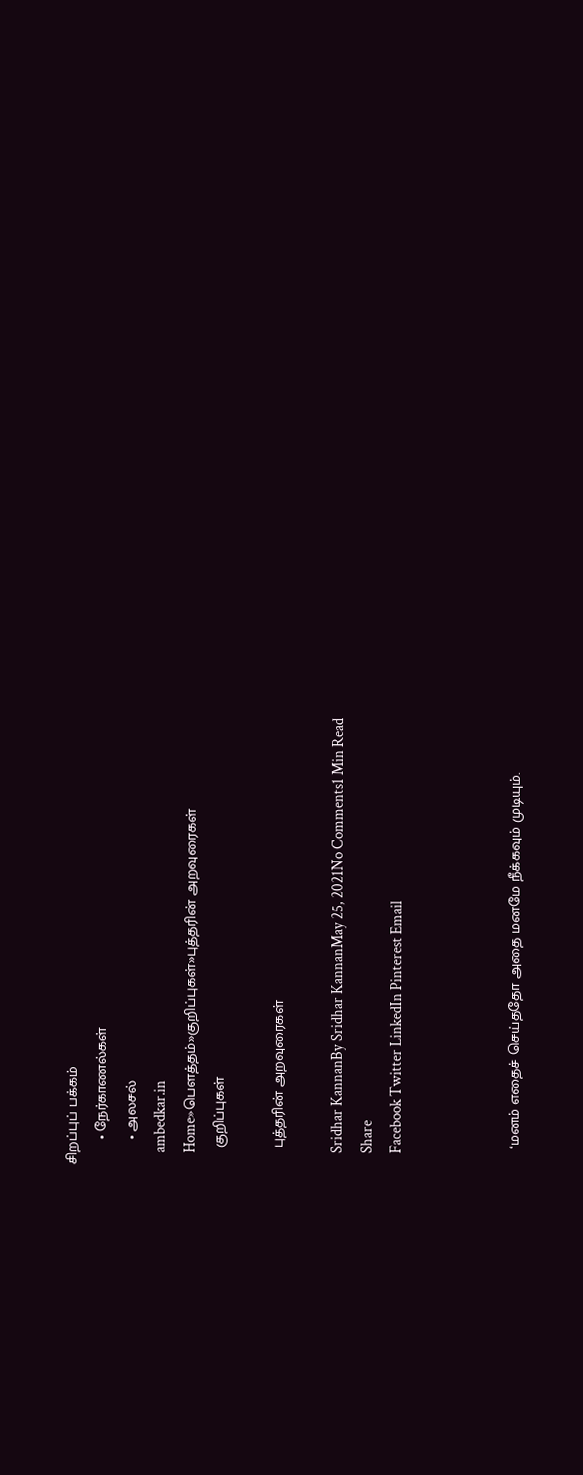சிறப்புப் பக்கம்
      • நேர்காணல்கள்
      • அலசல்
    ambedkar.in
    Home»பௌத்தம்»குறிப்புகள்»புத்தரின் அறவுரைகள்
    குறிப்புகள்

    புத்தரின் அறவுரைகள்

    Sridhar KannanBy Sridhar KannanMay 25, 2021No Comments1 Min Read
    Share
    Facebook Twitter LinkedIn Pinterest Email



    ‘மனம் எதைச் செய்ததோ அதை மனமே நீக்கவும் முடியும்.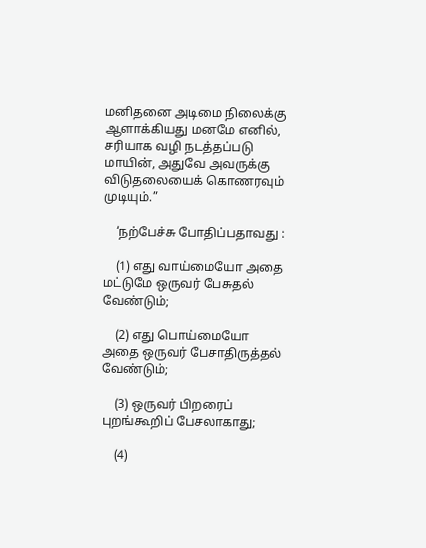மனிதனை அடிமை நிலைக்கு ஆளாக்கியது மனமே எனில், சரியாக வழி நடத்தப்படு மாயின், அதுவே அவருக்கு விடுதலையைக் கொணரவும் முடியும்.”

    ‘நற்பேச்சு போதிப்பதாவது :

    (1) எது வாய்மையோ அதை மட்டுமே ஒருவர் பேசுதல் வேண்டும்;

    (2) எது பொய்மையோ அதை ஒருவர் பேசாதிருத்தல் வேண்டும்;

    (3) ஒருவர் பிறரைப் புறங்கூறிப் பேசலாகாது;

    (4)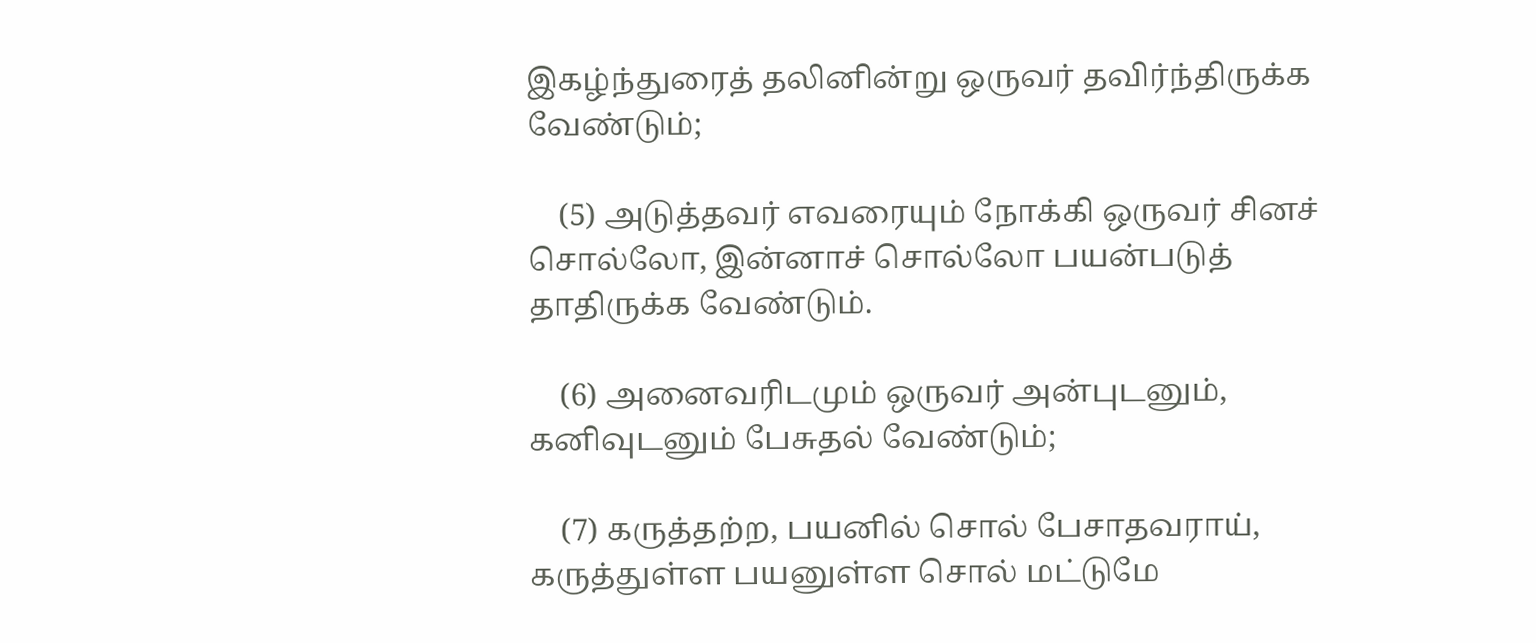இகழ்ந்துரைத் தலினின்று ஒருவர் தவிர்ந்திருக்க வேண்டும்;

    (5) அடுத்தவர் எவரையும் நோக்கி ஒருவர் சினச் சொல்லோ, இன்னாச் சொல்லோ பயன்படுத் தாதிருக்க வேண்டும்.

    (6) அனைவரிடமும் ஒருவர் அன்புடனும், கனிவுடனும் பேசுதல் வேண்டும்;

    (7) கருத்தற்ற, பயனில் சொல் பேசாதவராய், கருத்துள்ள பயனுள்ள சொல் மட்டுமே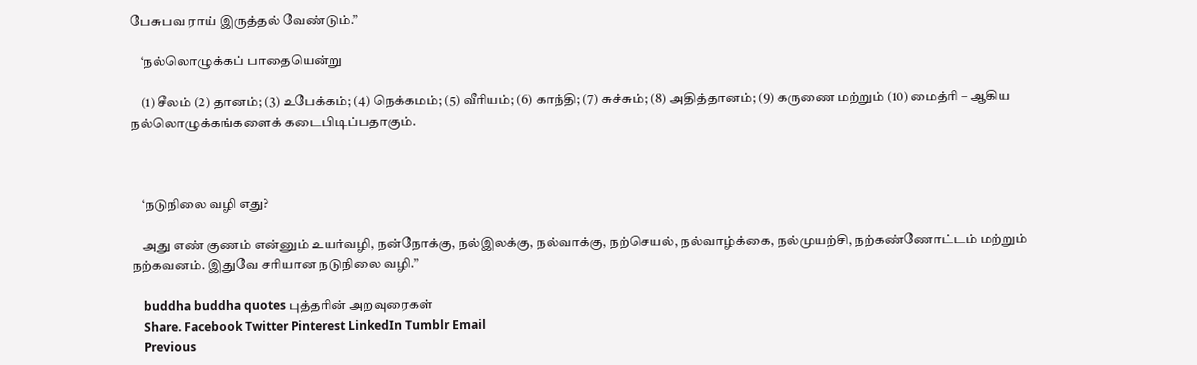பேசுபவ ராய் இருத்தல் வேண்டும்.”

    ‘நல்லொழுக்கப் பாதையென்று

    (1) சீலம் (2) தானம்; (3) உபேக்கம்; (4) நெக்கமம்; (5) வீரியம்; (6) காந்தி; (7) சுச்சும்; (8) அதித்தானம்; (9) கருணை மற்றும் (10) மைத்ரி – ஆகிய நல்லொழுக்கங்களைக் கடைபிடிப்பதாகும்.



    ‘நடுநிலை வழி எது?

    அது எண் குணம் என்னும் உயர்வழி, நன்நோக்கு, நல்இலக்கு, நல்வாக்கு, நற்செயல், நல்வாழ்க்கை, நல்முயற்சி, நற்கண்ணோட்டம் மற்றும் நற்கவனம். இதுவே சரியான நடுநிலை வழி.”

    buddha buddha quotes புத்தரின் அறவுரைகள்
    Share. Facebook Twitter Pinterest LinkedIn Tumblr Email
    Previous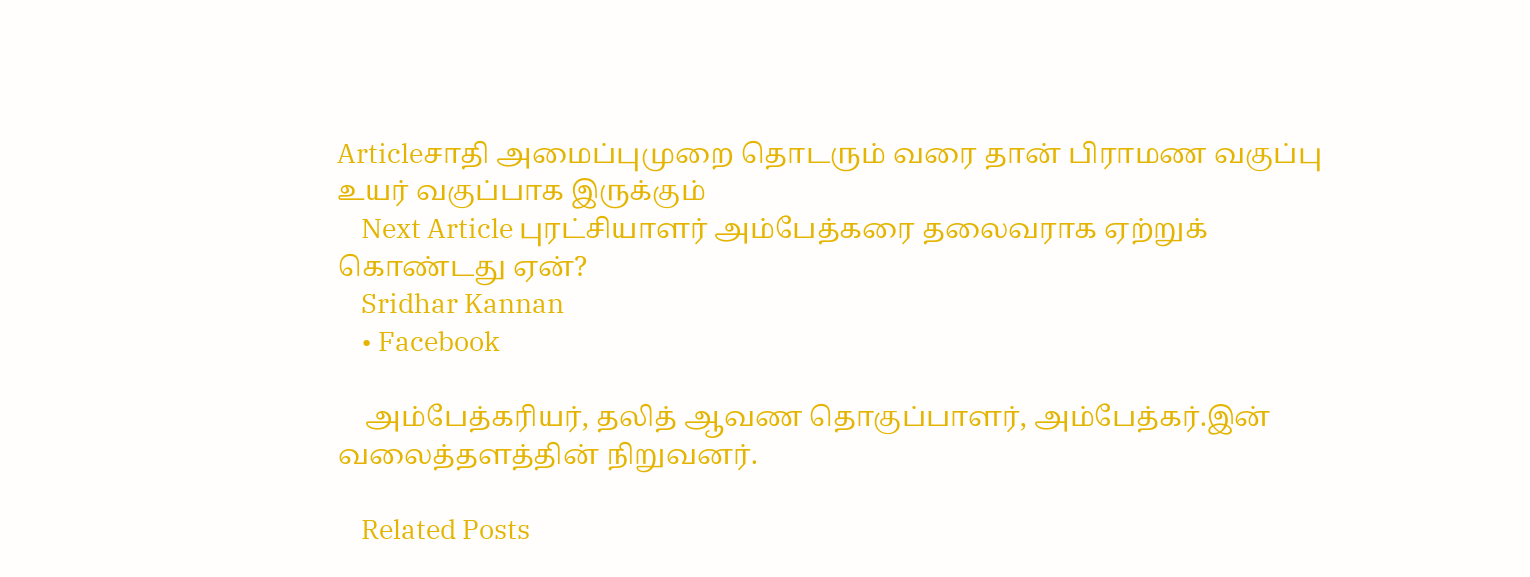Articleசாதி அமைப்புமுறை தொடரும் வரை தான் பிராமண வகுப்பு உயர் வகுப்பாக இருக்கும்
    Next Article புரட்சியாளர் அம்பேத்கரை தலைவராக ஏற்றுக் கொண்டது ஏன்?
    Sridhar Kannan
    • Facebook

    அம்பேத்கரியர், தலித் ஆவண தொகுப்பாளர், அம்பேத்கர்.இன் வலைத்தளத்தின் நிறுவனர்.

    Related Posts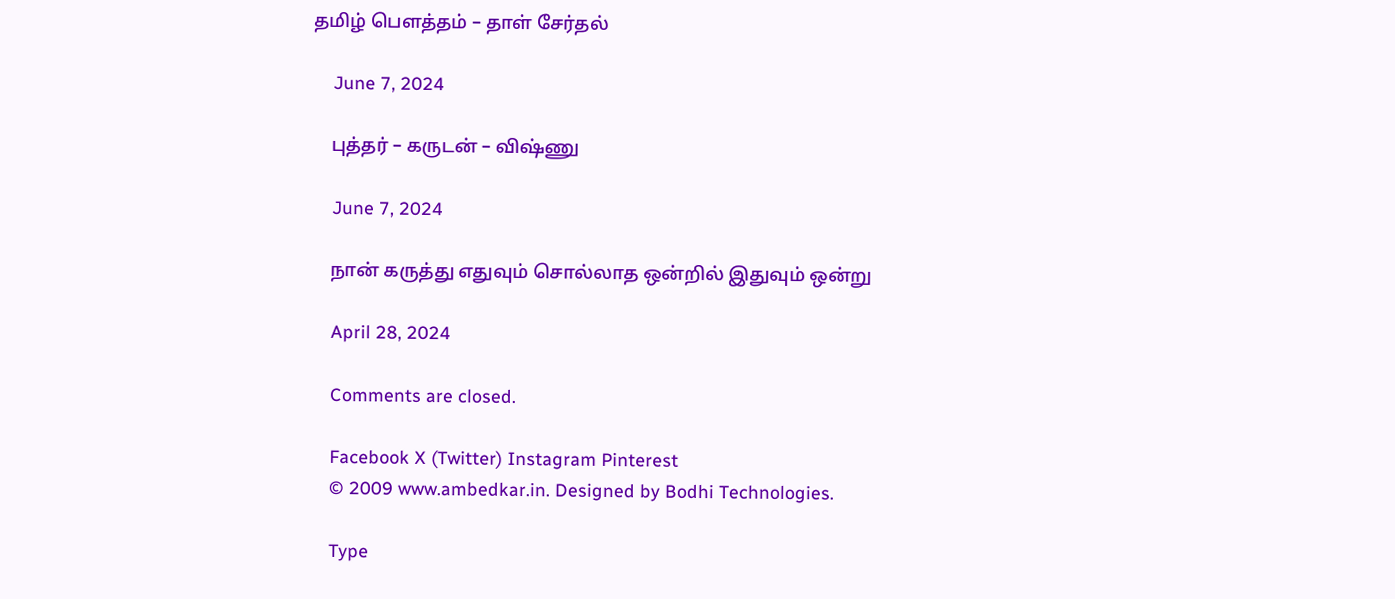தமிழ் பௌத்தம் – தாள் சேர்தல்

    June 7, 2024

    புத்தர் – கருடன் – விஷ்ணு

    June 7, 2024

    நான் கருத்து எதுவும் சொல்லாத ஒன்றில் இதுவும் ஒன்று

    April 28, 2024

    Comments are closed.

    Facebook X (Twitter) Instagram Pinterest
    © 2009 www.ambedkar.in. Designed by Bodhi Technologies.

    Type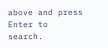above and press Enter to search.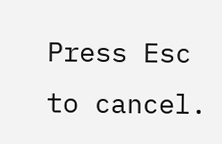Press Esc to cancel.